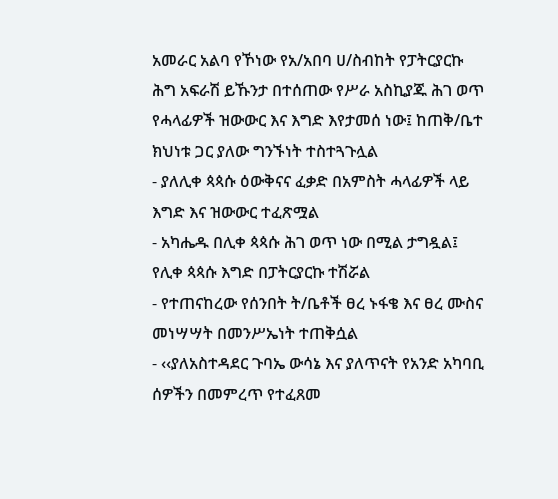አመራር አልባ የኾነው የአ/አበባ ሀ/ስብከት የፓትርያርኩ ሕግ አፍራሽ ይኹንታ በተሰጠው የሥራ አስኪያጁ ሕገ ወጥ የሓላፊዎች ዝውውር እና እግድ እየታመሰ ነው፤ ከጠቅ/ቤተ ክህነቱ ጋር ያለው ግንኙነት ተስተጓጉሏል
- ያለሊቀ ጳጳሱ ዕውቅናና ፈቃድ በአምስት ሓላፊዎች ላይ እግድ እና ዝውውር ተፈጽሟል
- አካሔዱ በሊቀ ጳጳሱ ሕገ ወጥ ነው በሚል ታግዷል፤ የሊቀ ጳጳሱ እግድ በፓትርያርኩ ተሽሯል
- የተጠናከረው የሰንበት ት/ቤቶች ፀረ ኑፋቄ እና ፀረ ሙስና መነሣሣት በመንሥኤነት ተጠቅሷል
- ‹‹ያለአስተዳደር ጉባኤ ውሳኔ እና ያለጥናት የአንድ አካባቢ ሰዎችን በመምረጥ የተፈጸመ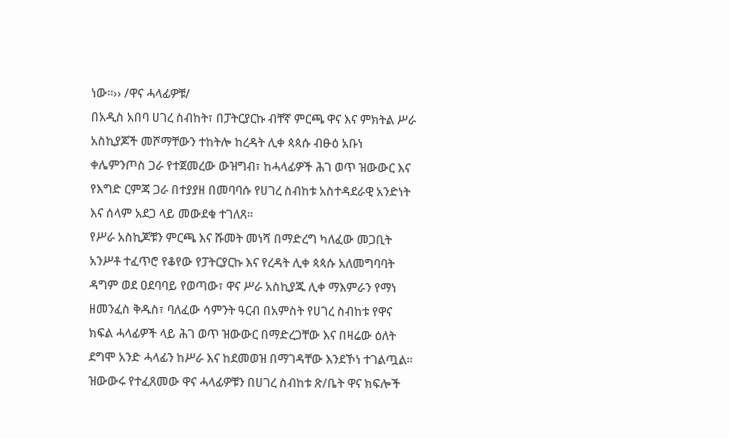ነው፡፡›› /ዋና ሓላፊዎቹ/
በአዲስ አበባ ሀገረ ስብከት፣ በፓትርያርኩ ብቸኛ ምርጫ ዋና እና ምክትል ሥራ አስኪያጆች መሾማቸውን ተከትሎ ከረዳት ሊቀ ጳጳሱ ብፁዕ አቡነ ቀሌምንጦስ ጋራ የተጀመረው ውዝግብ፣ ከሓላፊዎች ሕገ ወጥ ዝውውር እና የእግድ ርምጃ ጋራ በተያያዘ በመባባሱ የሀገረ ስብከቱ አስተዳደራዊ አንድነት እና ሰላም አደጋ ላይ መውደቁ ተገለጸ፡፡
የሥራ አስኪጆቹን ምርጫ እና ሹመት መነሻ በማድረግ ካለፈው መጋቢት አንሥቶ ተፈጥሮ የቆየው የፓትርያርኩ እና የረዳት ሊቀ ጳጳሱ አለመግባባት ዳግም ወደ ዐደባባይ የወጣው፣ ዋና ሥራ አስኪያጁ ሊቀ ማእምራን የማነ ዘመንፈስ ቅዱስ፣ ባለፈው ሳምንት ዓርብ በአምስት የሀገረ ስብከቱ የዋና ክፍል ሓላፊዎች ላይ ሕገ ወጥ ዝውውር በማድረጋቸው እና በዛሬው ዕለት ደግሞ አንድ ሓላፊን ከሥራ እና ከደመወዝ በማገዳቸው እንደኾነ ተገልጧል፡፡
ዝውውሩ የተፈጸመው ዋና ሓላፊዎቹን በሀገረ ስብከቱ ጽ/ቤት ዋና ክፍሎች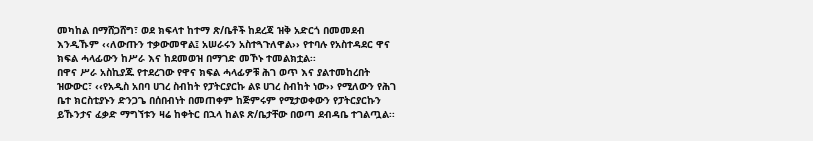መካከል በማሸጋሸግ፣ ወደ ክፍላተ ከተማ ጽ/ቤቶች ከደረጃ ዝቅ አድርጎ በመመደብ እንዲኹም ‹‹ለውጡን ተቃውመዋል፤ አሠራሩን አስተጓጉለዋል›› የተባሉ የአስተዳደር ዋና ክፍል ሓላፊውን ከሥራ እና ከደመወዝ በማገድ መኾኑ ተመልክቷል፡፡
በዋና ሥራ አስኪያጁ የተደረገው የዋና ክፍል ሓላፊዎቹ ሕገ ወጥ እና ያልተመከረበት ዝውውር፣ ‹‹የአዲስ አበባ ሀገረ ስብከት የፓትርያርኩ ልዩ ሀገረ ስብከት ነው›› የሚለውን የሕገ ቤተ ክርስቲያኑን ድንጋጌ በሰበብነት በመጠቀም ከጅምሩም የሚታወቀውን የፓትርያርኩን ይኹንታና ፈቃድ ማግኘቱን ዛሬ ከቀትር በኋላ ከልዩ ጽ/ቤታቸው በወጣ ደብዳቤ ተገልጧል፡፡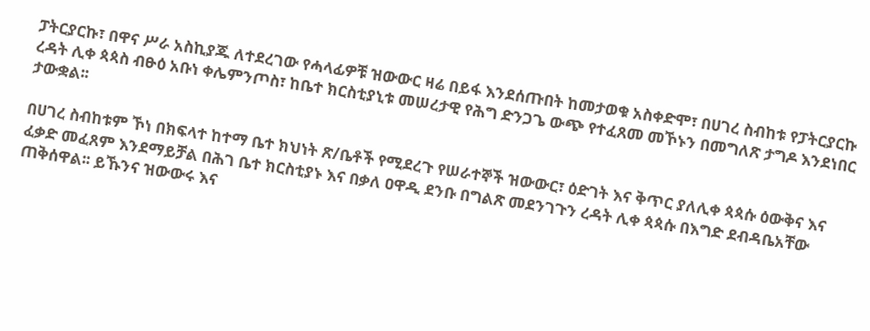ፓትርያርኩ፣ በዋና ሥራ አስኪያጁ ለተደረገው የሓላፊዎቹ ዝውውር ዛሬ በይፋ እንደሰጡበት ከመታወቁ አስቀድሞ፣ በሀገረ ስብከቱ የፓትርያርኩ ረዳት ሊቀ ጳጳስ ብፁዕ አቡነ ቀሌምንጦስ፣ ከቤተ ክርስቲያኒቱ መሠረታዊ የሕግ ድንጋጌ ውጭ የተፈጸመ መኾኑን በመግለጽ ታግዶ እንደነበር ታውቋል፡፡

በሀገረ ስብከቱም ኾነ በክፍላተ ከተማ ቤተ ክህነት ጽ/ቤቶች የሚደረጉ የሠራተኞች ዝውውር፣ ዕድገት እና ቅጥር ያለሊቀ ጳጳሱ ዕውቅና እና ፈቃድ መፈጸም እንደማይቻል በሕገ ቤተ ክርስቲያኑ እና በቃለ ዐዋዲ ደንቡ በግልጽ መደንገጉን ረዳት ሊቀ ጳጳሱ በእግድ ደብዳቤአቸው ጠቅሰዋል፡፡ ይኹንና ዝውውሩ እና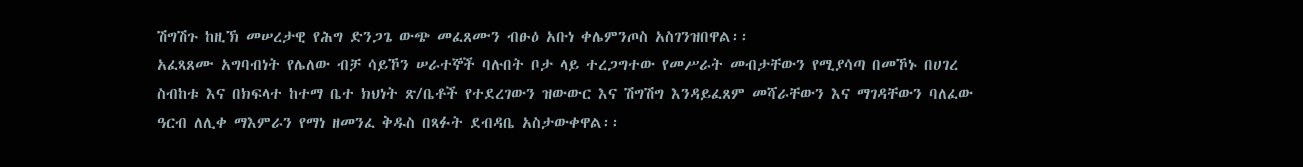ሽግሽጉ ከዚኽ መሠረታዊ የሕግ ድንጋጌ ውጭ መፈጸሙን ብፁዕ አቡነ ቀሌምንጦስ አስገንዝበዋል፡፡
አፈጻጸሙ አግባብነት የሌለው ብቻ ሳይኾን ሠራተኞች ባሉበት ቦታ ላይ ተረጋግተው የመሥራት መብታቸውን የሚያሳጣ በመኾኑ በሀገረ ስብከቱ እና በክፍላተ ከተማ ቤተ ክህነት ጽ/ቤቶች የተደረገውን ዝውውር እና ሽግሽግ እንዳይፈጸም መሻራቸውን እና ማገዳቸውን ባለፈው ዓርብ ለሊቀ ማእምራን የማነ ዘመንፈ ቅዱስ በጻፉት ደብዳቤ አስታውቀዋል፡፡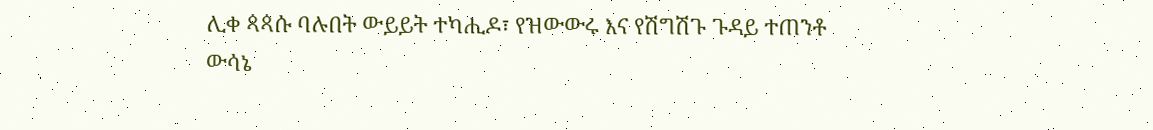ሊቀ ጳጳሱ ባሉበት ውይይት ተካሒዶ፣ የዝውውሩ እና የሽግሽጉ ጉዳይ ተጠንቶ ውሳኔ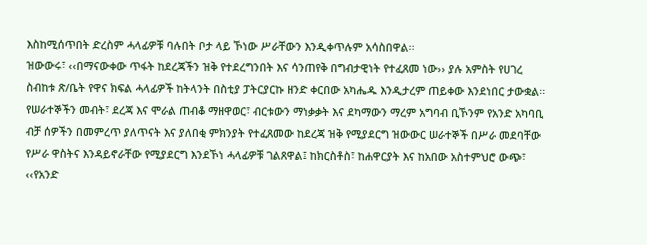እስከሚሰጥበት ድረስም ሓላፊዎቹ ባሉበት ቦታ ላይ ኾነው ሥራቸውን እንዲቀጥሉም አሳስበዋል፡፡
ዝውውሩ፣ ‹‹በማናውቀው ጥፋት ከደረጃችን ዝቅ የተደረግንበት እና ሳንጠየቅ በግብታዊነት የተፈጸመ ነው›› ያሉ አምስት የሀገረ ስብከቱ ጽ/ቤት የዋና ክፍል ሓላፊዎች ከትላንት በስቲያ ፓትርያርኩ ዘንድ ቀርበው አካሔዱ እንዲታረም ጠይቀው እንደነበር ታውቋል፡፡
የሠራተኞችን መብት፣ ደረጃ እና ሞራል ጠብቆ ማዘዋወር፣ ብርቱውን ማነቃቃት እና ደካማውን ማረም አግባብ ቢኾንም የአንድ አካባቢ ብቻ ሰዎችን በመምረጥ ያለጥናት እና ያለበቂ ምክንያት የተፈጸመው ከደረጃ ዝቅ የሚያደርግ ዝውውር ሠራተኞች በሥራ መደባቸው የሥራ ዋስትና እንዳይኖራቸው የሚያደርግ እንደኾነ ሓላፊዎቹ ገልጸዋል፤ ከክርስቶስ፣ ከሐዋርያት እና ከአበው አስተምህሮ ውጭ፣ ‹‹የአንድ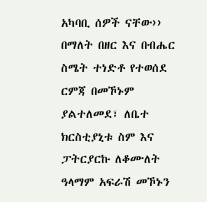አካባቢ ሰዎች ናቸው›› በማለት በዘር እና በብሔር ስሜት ተነድቶ የተወሰደ ርምጃ በመኾኑም ያልተለመደ፣ ለቤተ ክርስቲያኒቱ ስም እና ፓትርያርኩ ለቆሙለት ዓላማም አፍራሽ መኾኑን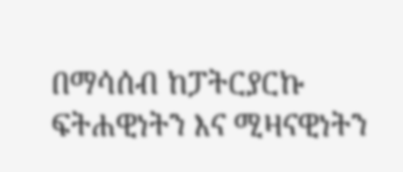በማሳሰብ ከፓትርያርኩ ፍትሐዊነትን እና ሚዛናዊነትን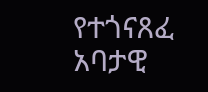የተጎናጸፈ አባታዊ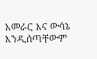አመራር እና ውሳኔ እንዲሰጣቸውም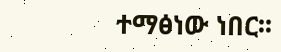ተማፅነው ነበር፡፡